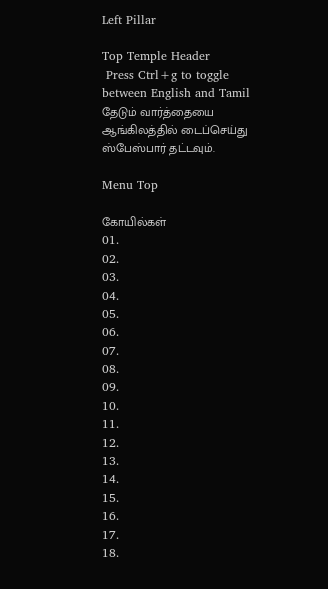Left Pillar

Top Temple Header
 Press Ctrl+g to toggle between English and Tamil
தேடும் வார்த்தையை ஆங்கிலத்தில் டைப்செய்து ஸ்பேஸ்பார் தட்டவும்.

Menu Top

கோயில்கள்
01.
02.
03.
04.
05.
06.
07.
08.
09.
10.
11.
12.
13.
14.
15.
16.
17.
18.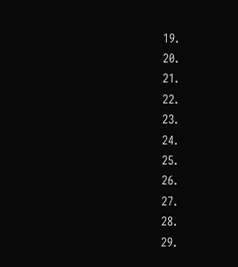19.
20.
21.
22.
23.
24.
25.
26.
27.
28.
29.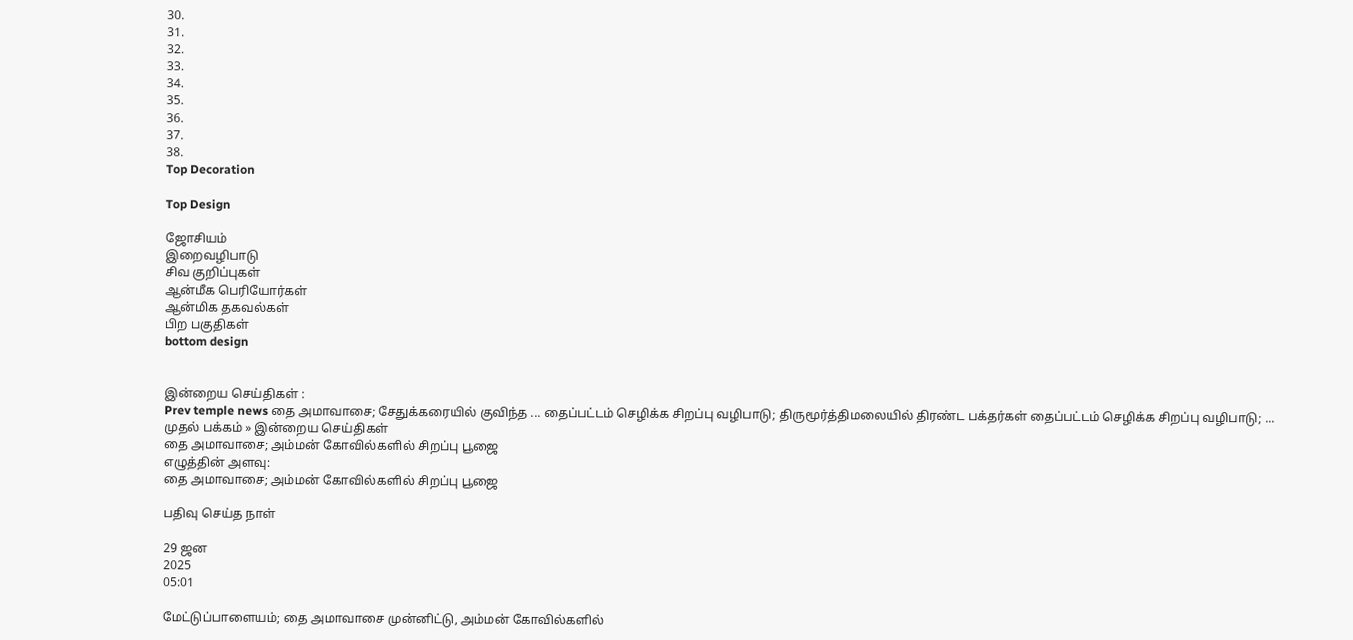30.
31.
32.
33.
34.
35.
36.
37.
38.
Top Decoration

Top Design

ஜோசியம்
இறைவழிபாடு
சிவ குறிப்புகள்
ஆன்மீக பெரியோர்கள்
ஆன்மிக தகவல்கள்
பிற பகுதிகள்
bottom design


இன்றைய செய்திகள் :
Prev temple news தை அமாவாசை; சேதுக்கரையில் குவிந்த ... தைப்பட்டம் செழிக்க சிறப்பு வழிபாடு; திருமூர்த்திமலையில் திரண்ட பக்தர்கள் தைப்பட்டம் செழிக்க சிறப்பு வழிபாடு; ...
முதல் பக்கம் » இன்றைய செய்திகள்
தை அமாவாசை; அம்மன் கோவில்களில் சிறப்பு பூஜை
எழுத்தின் அளவு:
தை அமாவாசை; அம்மன் கோவில்களில் சிறப்பு பூஜை

பதிவு செய்த நாள்

29 ஜன
2025
05:01

மேட்டுப்பாளையம்; தை அமாவாசை முன்னிட்டு, அம்மன் கோவில்களில்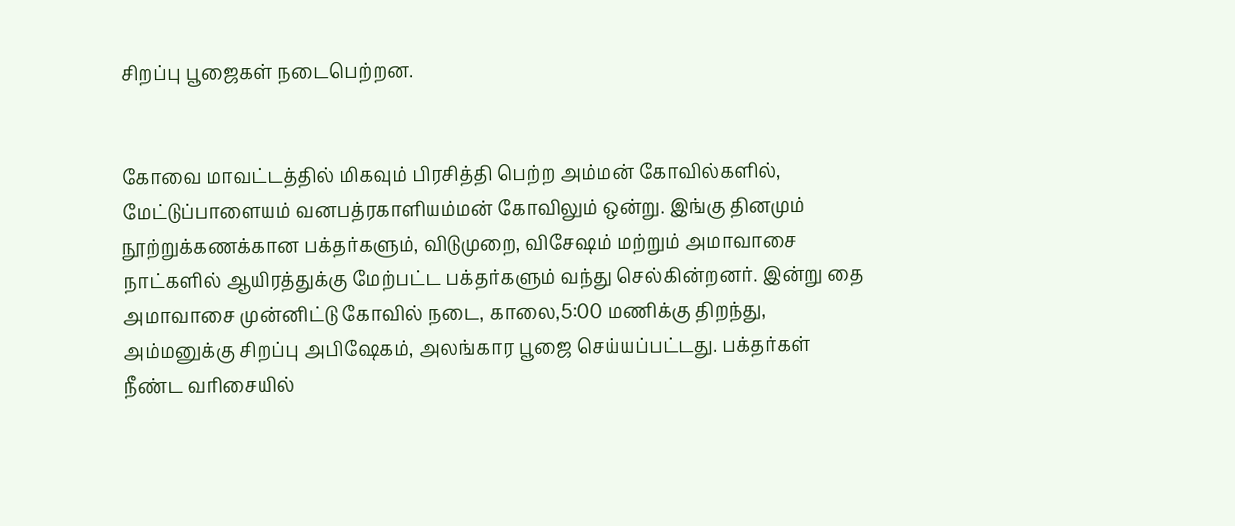சிறப்பு பூஜைகள் நடைபெற்றன.


கோவை மாவட்டத்தில் மிகவும் பிரசித்தி பெற்ற அம்மன் கோவில்களில், மேட்டுப்பாளையம் வனபத்ரகாளியம்மன் கோவிலும் ஒன்று. இங்கு தினமும் நூற்றுக்கணக்கான பக்தர்களும், விடுமுறை, விசேஷம் மற்றும் அமாவாசை நாட்களில் ஆயிரத்துக்கு மேற்பட்ட பக்தர்களும் வந்து செல்கின்றனர். இன்று தை அமாவாசை முன்னிட்டு கோவில் நடை, காலை,5:00 மணிக்கு திறந்து, அம்மனுக்கு சிறப்பு அபிஷேகம், அலங்கார பூஜை செய்யப்பட்டது. பக்தர்கள் நீண்ட வரிசையில்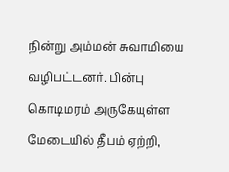நின்று அம்மன் சுவாமியை வழிபட்டனர். பின்பு கொடிமரம் அருகேயுள்ள மேடையில் தீபம் ஏற்றி,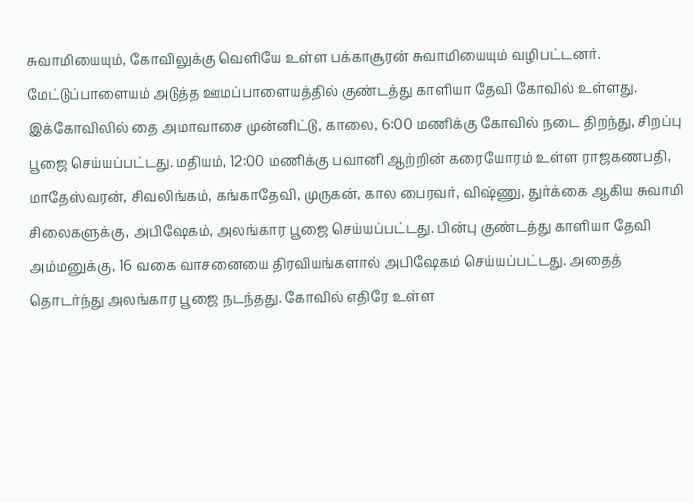சுவாமியையும், கோவிலுக்கு வெளியே உள்ள பக்காசூரன் சுவாமியையும் வழிபட்டனர். மேட்டுப்பாளையம் அடுத்த ஊமப்பாளையத்தில் குண்டத்து காளியா தேவி கோவில் உள்ளது. இக்கோவிலில் தை அமாவாசை முன்னிட்டு, காலை, 6:00 மணிக்கு கோவில் நடை திறந்து, சிறப்பு பூஜை செய்யப்பட்டது. மதியம், 12:00 மணிக்கு பவானி ஆற்றின் கரையோரம் உள்ள ராஜகணபதி, மாதேஸ்வரன், சிவலிங்கம், கங்காதேவி, முருகன், கால பைரவர், விஷ்ணு, துர்க்கை ஆகிய சுவாமி சிலைகளுக்கு, அபிஷேகம், அலங்கார பூஜை செய்யப்பட்டது. பின்பு குண்டத்து காளியா தேவி அம்மனுக்கு, 16 வகை வாசனையை திரவியங்களால் அபிஷேகம் செய்யப்பட்டது. அதைத் தொடர்ந்து அலங்கார பூஜை நடந்தது. கோவில் எதிரே உள்ள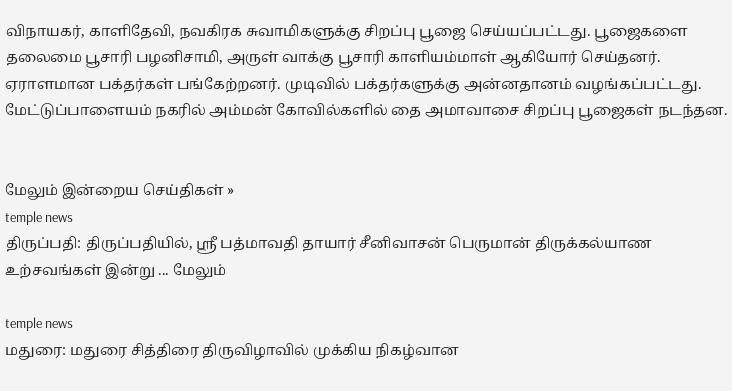விநாயகர், காளிதேவி, நவகிரக சுவாமிகளுக்கு சிறப்பு பூஜை செய்யப்பட்டது. பூஜைகளை தலைமை பூசாரி பழனிசாமி, அருள் வாக்கு பூசாரி காளியம்மாள் ஆகியோர் செய்தனர். ஏராளமான பக்தர்கள் பங்கேற்றனர். முடிவில் பக்தர்களுக்கு அன்னதானம் வழங்கப்பட்டது. மேட்டுப்பாளையம் நகரில் அம்மன் கோவில்களில் தை அமாவாசை சிறப்பு பூஜைகள் நடந்தன.


மேலும் இன்றைய செய்திகள் »
temple news
திருப்பதி: திருப்பதியில், ஸ்ரீ பத்மாவதி தாயார் சீனிவாசன் பெருமான் திருக்கல்யாண உற்சவங்கள் இன்று ... மேலும்

temple news
மதுரை: மதுரை சித்திரை திருவிழாவில் முக்கிய நிகழ்வான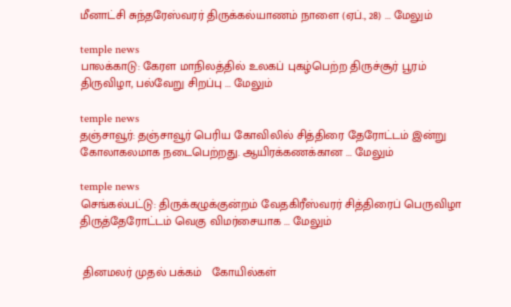மீனாட்சி சுந்தரேஸ்வரர் திருக்கல்யாணம் நாளை (ஏப்., 28) ... மேலும்

temple news
பாலக்காடு: கேரள மாநிலத்தில் உலகப் புகழ்பெற்ற திருச்சூர் பூரம் திருவிழா, பல்வேறு சிறப்பு ... மேலும்

temple news
தஞ்சாவூர்: தஞ்சாவூர் பெரிய கோவிலில் சித்திரை தேரோட்டம் இன்று கோலாகலமாக நடைபெற்றது. ஆயிரக்கணக்கான ... மேலும்

temple news
செங்கல்பட்டு: திருக்கழுக்குன்றம் வேதகிரீஸ்வரர் சித்திரைப் பெருவிழா திருத்தேரோட்டம் வெகு விமர்சையாக ... மேலும்


 தினமலர் முதல் பக்கம்   கோயில்கள்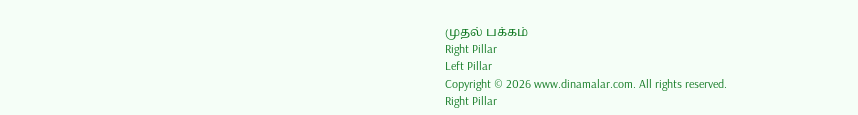முதல் பக்கம்
Right Pillar
Left Pillar
Copyright © 2026 www.dinamalar.com. All rights reserved.
Right Pillar